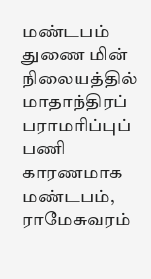மண்டபம் துணை மின் நிலையத்தில் மாதாந்திரப் பராமரிப்புப் பணி காரணமாக மண்டபம், ராமேசுவரம்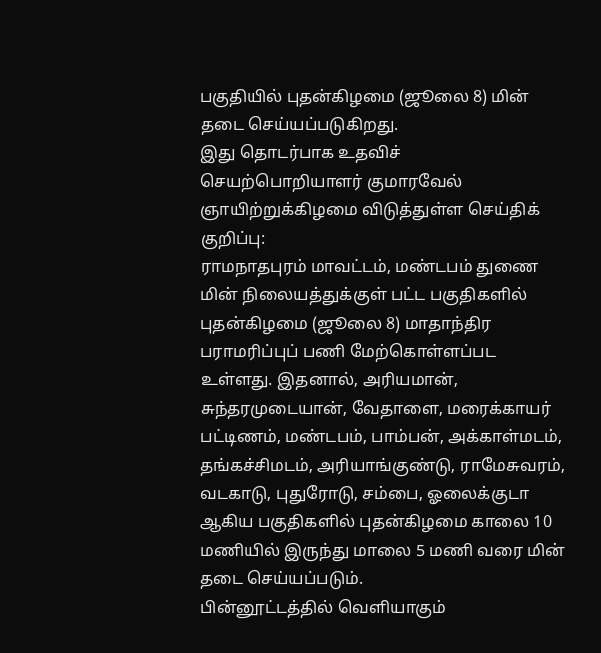பகுதியில் புதன்கிழமை (ஜூலை 8) மின் தடை செய்யப்படுகிறது.
இது தொடர்பாக உதவிச் செயற்பொறியாளர் குமாரவேல் ஞாயிற்றுக்கிழமை விடுத்துள்ள செய்திக் குறிப்பு:
ராமநாதபுரம் மாவட்டம், மண்டபம் துணை மின் நிலையத்துக்குள் பட்ட பகுதிகளில் புதன்கிழமை (ஜூலை 8) மாதாந்திர பராமரிப்புப் பணி மேற்கொள்ளப்பட உள்ளது. இதனால், அரியமான், சுந்தரமுடையான், வேதாளை, மரைக்காயர் பட்டிணம், மண்டபம், பாம்பன், அக்காள்மடம், தங்கச்சிமடம், அரியாங்குண்டு, ராமேசுவரம், வடகாடு, புதுரோடு, சம்பை, ஓலைக்குடா ஆகிய பகுதிகளில் புதன்கிழமை காலை 10 மணியில் இருந்து மாலை 5 மணி வரை மின் தடை செய்யப்படும்.
பின்னூட்டத்தில் வெளியாகும்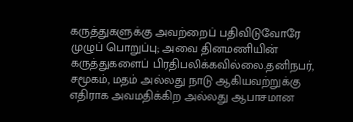கருத்துகளுக்கு அவற்றைப் பதிவிடுவோரே முழுப் பொறுப்பு; அவை தினமணியின் கருத்துகளைப் பிரதிபலிக்கவில்லை.தனிநபர், சமூகம், மதம் அல்லது நாடு ஆகியவற்றுக்கு எதிராக அவமதிக்கிற அல்லது ஆபாசமான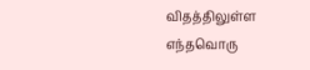விதத்திலுள்ள எந்தவொரு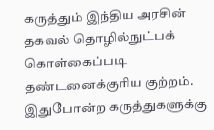கருத்தும் இந்திய அரசின் தகவல் தொழில்நுட்பக் கொள்கைப்படி தண்டனைக்குரிய குற்றம். இதுபோன்ற கருத்துகளுக்கு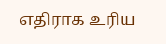எதிராக உரிய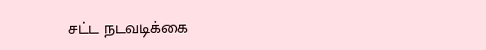சட்ட நடவடிக்கை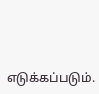எடுக்கப்படும்.